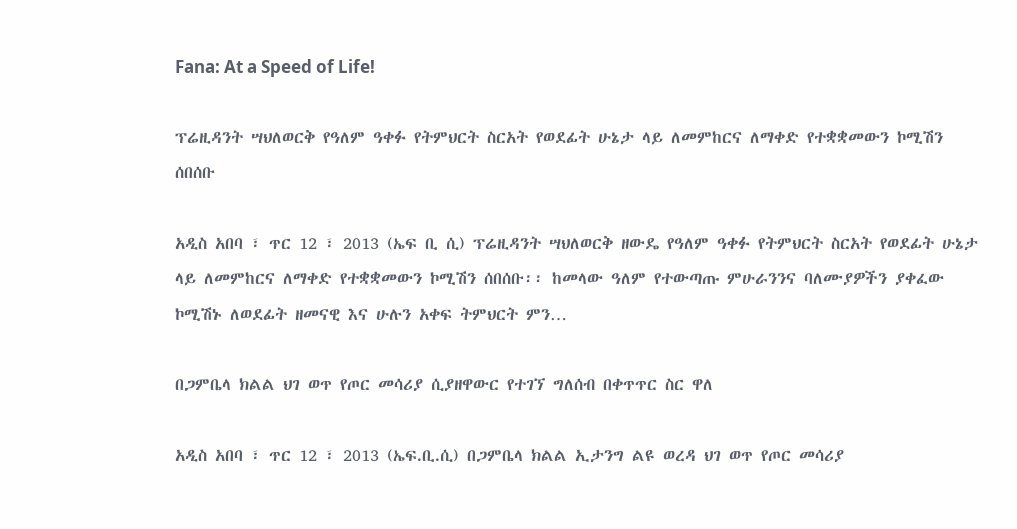Fana: At a Speed of Life!

ፕሬዚዳንት ሣህለወርቅ የዓለም ዓቀፉ የትምህርት ስርአት የወደፊት ሁኔታ ላይ ለመምከርና ለማቀድ የተቋቋመውን ኮሚሽን ሰበሰቡ

አዲስ አበባ ፣ ጥር 12 ፣ 2013 (ኤፍ ቢ ሲ) ፕሬዚዳንት ሣህለወርቅ ዘውዴ የዓለም ዓቀፉ የትምህርት ስርአት የወደፊት ሁኔታ ላይ ለመምከርና ለማቀድ የተቋቋመውን ኮሚሽን ሰበሰቡ፡፡ ከመላው ዓለም የተውጣጡ ምሁራንንና ባለሙያዎችን ያቀፈው ኮሚሽኑ ለወደፊት ዘመናዊ እና ሁሉን አቀፍ ትምህርት ምን…

በጋምቤላ ክልል ህገ ወጥ የጦር መሳሪያ ሲያዘዋውር የተገኘ ግለሰብ በቀጥጥር ስር ዋለ

አዲስ አበባ ፣ ጥር 12 ፣ 2013 (ኤፍ.ቢ.ሲ) በጋምቤላ ክልል ኢታንግ ልዩ ወረዳ ህገ ወጥ የጦር መሳሪያ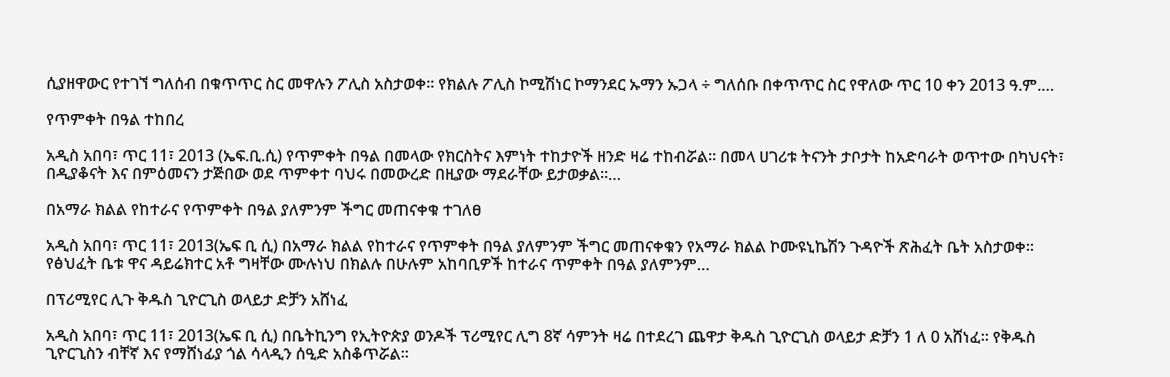ሲያዘዋውር የተገኘ ግለሰብ በቁጥጥር ስር መዋሉን ፖሊስ አስታወቀ። የክልሉ ፖሊስ ኮሚሽነር ኮማንደር ኡማን ኡጋላ ÷ ግለሰቡ በቀጥጥር ስር የዋለው ጥር 10 ቀን 2013 ዓ.ም.…

የጥምቀት በዓል ተከበረ

አዲስ አበባ፣ ጥር 11፣ 2013 (ኤፍ.ቢ.ሲ) የጥምቀት በዓል በመላው የክርስትና እምነት ተከታዮች ዘንድ ዛሬ ተከብሯል። በመላ ሀገሪቱ ትናንት ታቦታት ከአድባራት ወጥተው በካህናት፣ በዲያቆናት እና በምዕመናን ታጅበው ወደ ጥምቀተ ባህሩ በመውረድ በዚያው ማደራቸው ይታወቃል።…

በአማራ ክልል የከተራና የጥምቀት በዓል ያለምንም ችግር መጠናቀቁ ተገለፀ

አዲስ አበባ፣ ጥር 11፣ 2013(ኤፍ ቢ ሲ) በአማራ ክልል የከተራና የጥምቀት በዓል ያለምንም ችግር መጠናቀቁን የአማራ ክልል ኮሙዩኒኬሽን ጉዳዮች ጽሕፈት ቤት አስታወቀ፡፡ የፅህፈት ቤቱ ዋና ዳይሬክተር አቶ ግዛቸው ሙሉነህ በክልሉ በሁሉም አከባቢዎች ከተራና ጥምቀት በዓል ያለምንም…

በፕሪሚየር ሊጉ ቅዱስ ጊዮርጊስ ወላይታ ድቻን አሸነፈ

አዲስ አበባ፣ ጥር 11፣ 2013(ኤፍ ቢ ሲ) በቤትኪንግ የኢትዮጵያ ወንዶች ፕሪሚየር ሊግ 8ኛ ሳምንት ዛሬ በተደረገ ጨዋታ ቅዱስ ጊዮርጊስ ወላይታ ድቻን 1 ለ 0 አሸነፈ። የቅዱስ ጊዮርጊስን ብቸኛ እና የማሸነፊያ ጎል ሳላዲን ሰዒድ አስቆጥሯል፡፡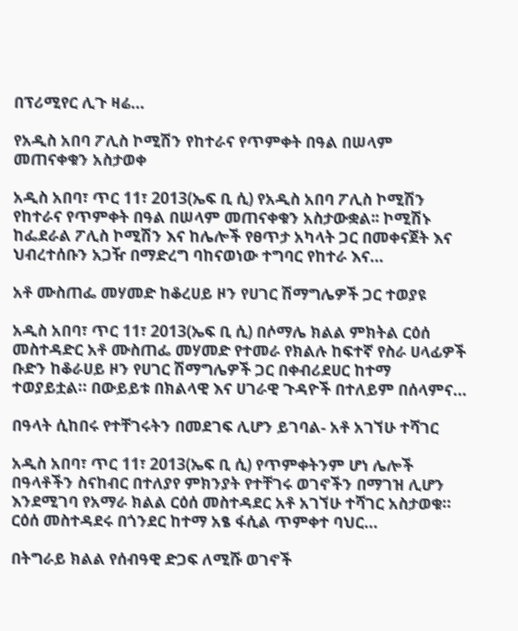በፕሪሚየር ሊጉ ዛሬ…

የአዲስ አበባ ፖሊስ ኮሚሽን የከተራና የጥምቀት በዓል በሠላም መጠናቀቁን አስታወቀ

አዲስ አበባ፣ ጥር 11፣ 2013(ኤፍ ቢ ሲ) የአዲስ አበባ ፖሊስ ኮሚሽን የከተራና የጥምቀት በዓል በሠላም መጠናቀቁን አስታውቋል፡፡ ኮሚሽኑ ከፌደራል ፖሊስ ኮሚሽን እና ከሌሎች የፀጥታ አካላት ጋር በመቀናጀት እና ህብረተሰቡን አጋዥ በማድረግ ባከናወነው ተግባር የከተራ እና…

አቶ ሙስጠፌ መሃመድ ከቆረሀይ ዞን የሀገር ሽማግሌዎች ጋር ተወያዩ

አዲስ አበባ፣ ጥር 11፣ 2013(ኤፍ ቢ ሲ) በሶማሌ ክልል ምክትል ርዕሰ መስተዳድር አቶ ሙስጠፌ መሃመድ የተመራ የክልሉ ከፍተኛ የስራ ሀላፊዎች ቡድን ከቆራሀይ ዞን የሀገር ሽማግሌዎች ጋር በቀብሪደሀር ከተማ ተወያይቷል። በውይይቱ በክልላዊ እና ሀገራዊ ጉዳዮች በተለይም በሰላምና…

በዓላት ሲከበሩ የተቸገሩትን በመደገፍ ሊሆን ይገባል- አቶ አገኘሁ ተሻገር

አዲስ አበባ፣ ጥር 11፣ 2013(ኤፍ ቢ ሲ) የጥምቀትንም ሆነ ሌሎች በዓላቶችን ስናከብር በተለያየ ምክንያት የተቸገሩ ወገኖችን በማገዝ ሊሆን እንደሚገባ የአማራ ክልል ርዕሰ መስተዳደር አቶ አገኘሁ ተሻገር አስታወቁ። ርዕሰ መስተዳደሩ በጎንደር ከተማ አፄ ፋሲል ጥምቀተ ባህር…

በትግራይ ክልል የሰብዓዊ ድጋፍ ለሚሹ ወገኖች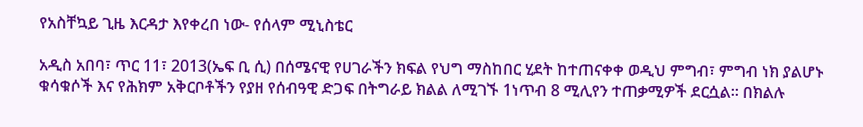የአስቸኳይ ጊዜ እርዳታ እየቀረበ ነው- የሰላም ሚኒስቴር

አዲስ አበባ፣ ጥር 11፣ 2013(ኤፍ ቢ ሲ) በሰሜናዊ የሀገራችን ክፍል የህግ ማስከበር ሂደት ከተጠናቀቀ ወዲህ ምግብ፣ ምግብ ነክ ያልሆኑ ቁሳቁሶች እና የሕክም አቅርቦቶችን የያዘ የሰብዓዊ ድጋፍ በትግራይ ክልል ለሚገኙ 1ነጥብ 8 ሚሊየን ተጠቃሚዎች ደርሷል፡፡ በክልሉ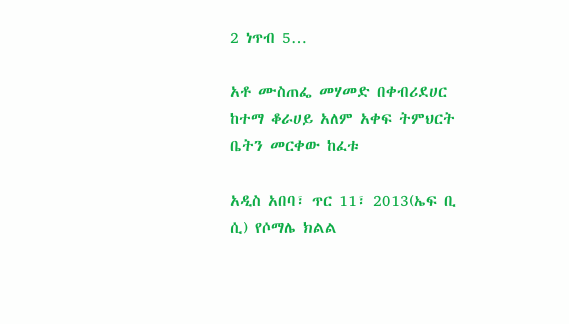2 ነጥብ 5…

አቶ ሙስጠፌ መሃመድ በቀብሪደሀር ከተማ ቆራሀይ አለም አቀፍ ትምህርት ቤትን መርቀው ከፈቱ

አዲስ አበባ፣ ጥር 11፣ 2013(ኤፍ ቢ ሲ) የሶማሌ ክልል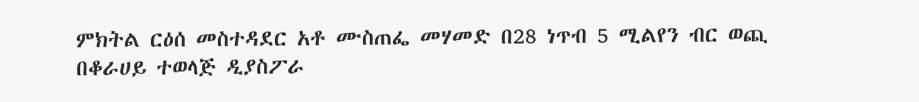ምክትል ርዕሰ መስተዳደር አቶ ሙስጠፌ መሃመድ በ28 ነጥብ 5 ሚልየን ብር ወጪ በቆራሀይ ተወላጅ ዲያስፖራ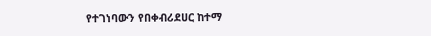የተገነባውን የበቀብሪደሀር ከተማ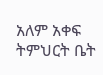አለም አቀፍ ትምህርት ቤት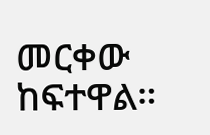መርቀው ከፍተዋል።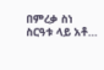በምረቃ ስነ ስርዓቱ ላይ አቶ…